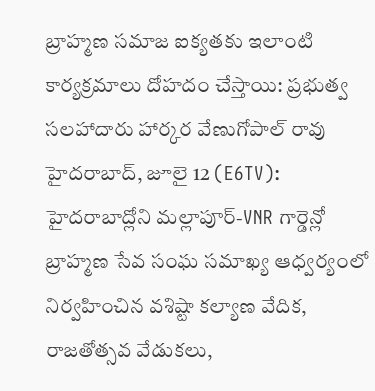బ్రాహ్మణ సమాజ ఐక్యతకు ఇలాంటి కార్యక్రమాలు దోహదం చేస్తాయి: ప్రభుత్వ సలహాదారు హార్కర వేణుగోపాల్ రావు
హైదరాబాద్, జూలై 12 (E6TV): హైదరాబాద్లోని మల్లాపూర్-VNR గార్డెన్లో బ్రాహ్మణ సేవ సంఘ సమాఖ్య ఆధ్వర్యంలో నిర్వహించిన వశిష్టా కల్యాణ వేదిక, రాజతోత్సవ వేడుకలు,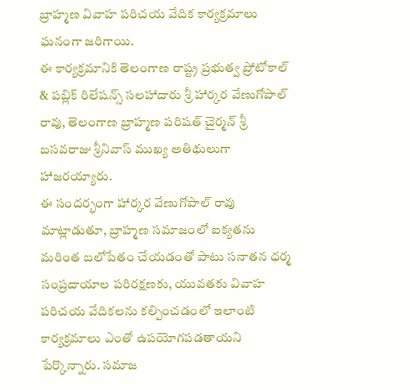బ్రాహ్మణ వివాహ పరిచయ వేదిక కార్యక్రమాలు ఘనంగా జరిగాయి.
ఈ కార్యక్రమానికి తెలంగాణ రాష్ట్ర ప్రభుత్వ ప్రోటోకాల్ & పబ్లిక్ రిలేషన్స్ సలహాదారు శ్రీ హార్కర వేణుగోపాల్ రావు, తెలంగాణ బ్రాహ్మణ పరిషత్ చైర్మన్ శ్రీ బసవరాజు శ్రీనివాస్ ముఖ్య అతిథులుగా హాజరయ్యారు.
ఈ సందర్భంగా హార్కర వేణుగోపాల్ రావు మాట్లాడుతూ, బ్రాహ్మణ సమాజంలో ఐక్యతను మరింత బలోపేతం చేయడంతో పాటు సనాతన ధర్మ సంప్రదాయాల పరిరక్షణకు, యువతకు వివాహ పరిచయ వేదికలను కల్పించడంలో ఇలాంటి కార్యక్రమాలు ఎంతో ఉపయోగపడతాయని పేర్కొన్నారు. సమాజ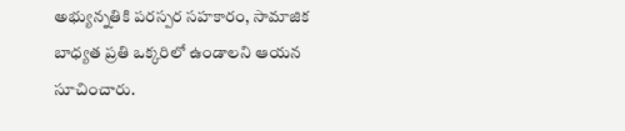అభ్యున్నతికి పరస్పర సహకారం, సామాజిక బాధ్యత ప్రతి ఒక్కరిలో ఉండాలని ఆయన సూచించారు.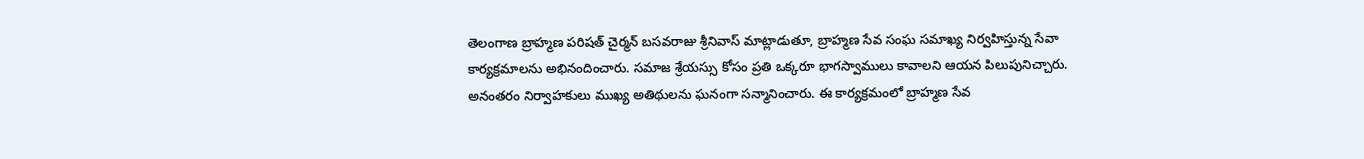తెలంగాణ బ్రాహ్మణ పరిషత్ చైర్మన్ బసవరాజు శ్రీనివాస్ మాట్లాడుతూ, బ్రాహ్మణ సేవ సంఘ సమాఖ్య నిర్వహిస్తున్న సేవా కార్యక్రమాలను అభినందించారు. సమాజ శ్రేయస్సు కోసం ప్రతి ఒక్కరూ భాగస్వాములు కావాలని ఆయన పిలుపునిచ్చారు.
అనంతరం నిర్వాహకులు ముఖ్య అతిథులను ఘనంగా సన్మానించారు. ఈ కార్యక్రమంలో బ్రాహ్మణ సేవ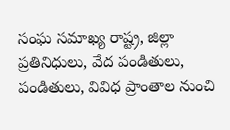సంఘ సమాఖ్య రాష్ట్ర, జిల్లా ప్రతినిధులు, వేద పండితులు, పండితులు, వివిధ ప్రాంతాల నుంచి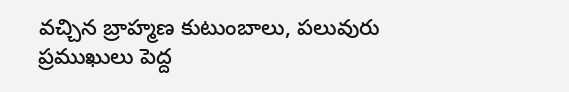వచ్చిన బ్రాహ్మణ కుటుంబాలు, పలువురు ప్రముఖులు పెద్ద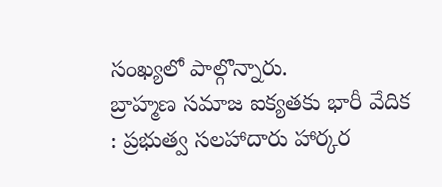సంఖ్యలో పాల్గొన్నారు.
బ్రాహ్మణ సమాజ ఐక్యతకు భారీ వేదిక : ప్రభుత్వ సలహాదారు హార్కర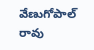వేణుగోపాల్ రావు